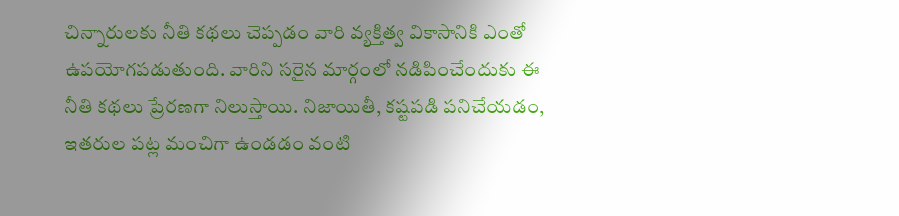చిన్నారులకు నీతి కథలు చెప్పడం వారి వ్యక్తిత్వ వికాసానికి ఎంతో ఉపయోగపడుతుంది. వారిని సరైన మార్గంలో నడిపించేందుకు ఈ నీతి కథలు ప్రేరణగా నిలుస్తాయి. నిజాయితీ, కష్టపడి పనిచేయడం, ఇతరుల పట్ల మంచిగా ఉండడం వంటి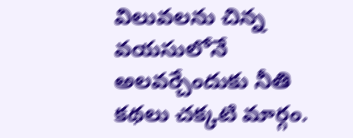విలువలను చిన్న వయసులోనే అలవర్చేందుకు నీతి కథలు చక్కటి మార్గం.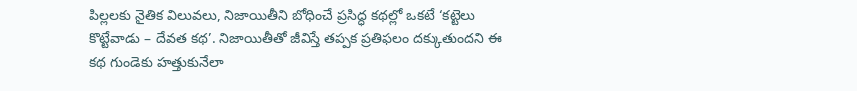పిల్లలకు నైతిక విలువలు, నిజాయితీని బోధించే ప్రసిద్ధ కథల్లో ఒకటే ‘కట్టెలు కొట్టేవాడు – దేవత కథ’. నిజాయితీతో జీవిస్తే తప్పక ప్రతిఫలం దక్కుతుందని ఈ కథ గుండెకు హత్తుకునేలా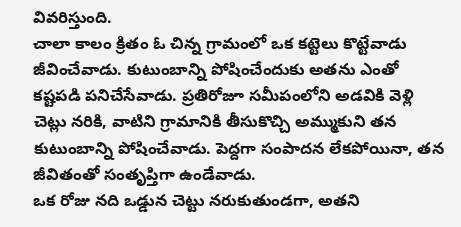వివరిస్తుంది.
చాలా కాలం క్రితం ఓ చిన్న గ్రామంలో ఒక కట్టెలు కొట్టేవాడు జీవించేవాడు. కుటుంబాన్ని పోషించేందుకు అతను ఎంతో కష్టపడి పనిచేసేవాడు. ప్రతిరోజూ సమీపంలోని అడవికి వెళ్లి చెట్లు నరికి, వాటిని గ్రామానికి తీసుకొచ్చి అమ్ముకుని తన కుటుంబాన్ని పోషించేవాడు. పెద్దగా సంపాదన లేకపోయినా, తన జీవితంతో సంతృప్తిగా ఉండేవాడు.
ఒక రోజు నది ఒడ్డున చెట్టు నరుకుతుండగా, అతని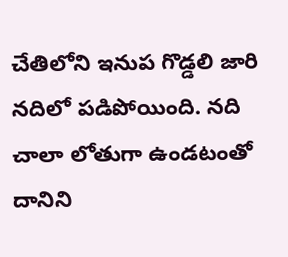చేతిలోని ఇనుప గొడ్డలి జారి నదిలో పడిపోయింది. నది చాలా లోతుగా ఉండటంతో దానిని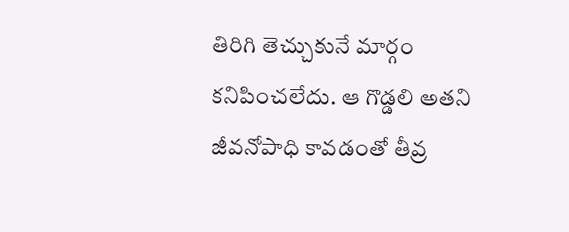తిరిగి తెచ్చుకునే మార్గం కనిపించలేదు. ఆ గొడ్డలి అతని జీవనోపాధి కావడంతో తీవ్ర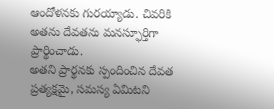ఆందోళనకు గురయ్యాడు. చివరికి అతను దేవతను మనస్ఫూర్తిగా ప్రార్థించాడు.
అతని ప్రార్థనకు స్పందించిన దేవత ప్రత్యక్షమై, సమస్య ఏమిటని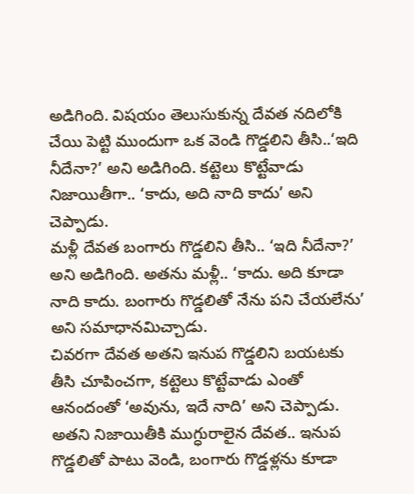అడిగింది. విషయం తెలుసుకున్న దేవత నదిలోకి చేయి పెట్టి ముందుగా ఒక వెండి గొడ్డలిని తీసి..‘ఇది నీదేనా?’ అని అడిగింది. కట్టెలు కొట్టేవాడు నిజాయితీగా.. ‘కాదు, అది నాది కాదు’ అని చెప్పాడు.
మళ్లీ దేవత బంగారు గొడ్డలిని తీసి.. ‘ఇది నీదేనా?’ అని అడిగింది. అతను మళ్లీ.. ‘కాదు. అది కూడా నాది కాదు. బంగారు గొడ్డలితో నేను పని చేయలేను’ అని సమాధానమిచ్చాడు.
చివరగా దేవత అతని ఇనుప గొడ్డలిని బయటకు తీసి చూపించగా, కట్టెలు కొట్టేవాడు ఎంతో ఆనందంతో ‘అవును, ఇదే నాది’ అని చెప్పాడు.
అతని నిజాయితీకి ముగ్ధురాలైన దేవత.. ఇనుప గొడ్డలితో పాటు వెండి, బంగారు గొడ్డళ్లను కూడా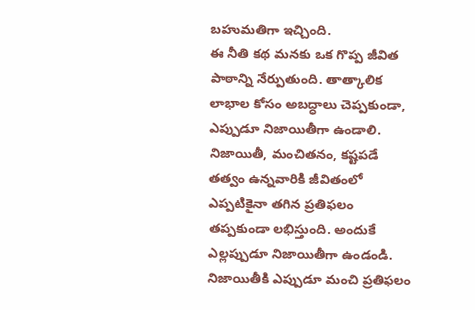బహుమతిగా ఇచ్చింది.
ఈ నీతి కథ మనకు ఒక గొప్ప జీవిత పాఠాన్ని నేర్పుతుంది. తాత్కాలిక లాభాల కోసం అబద్ధాలు చెప్పకుండా, ఎప్పుడూ నిజాయితీగా ఉండాలి. నిజాయితీ, మంచితనం, కష్టపడే తత్వం ఉన్నవారికి జీవితంలో ఎప్పటికైనా తగిన ప్రతిఫలం తప్పకుండా లభిస్తుంది. అందుకే ఎల్లప్పుడూ నిజాయితీగా ఉండండి. నిజాయితీకి ఎప్పుడూ మంచి ప్రతిఫలం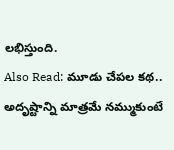లభిస్తుంది.
Also Read: మూడు చేపల కథ.. అదృష్టాన్ని మాత్రమే నమ్ముకుంటే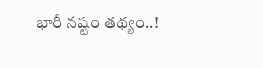భారీ నష్టం తథ్యం..!